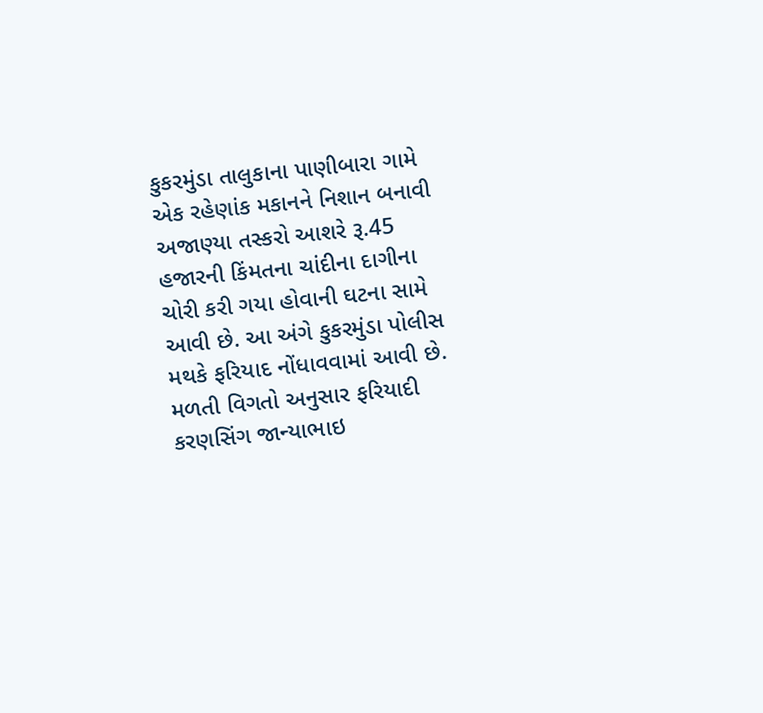કુકરમુંડા તાલુકાના પાણીબારા ગામે એક રહેણાંક મકાનને નિશાન બનાવી અજાણ્યા તસ્કરો આશરે રૂ.45 હજારની કિંમતના ચાંદીના દાગીના ચોરી કરી ગયા હોવાની ઘટના સામે આવી છે. આ અંગે કુકરમુંડા પોલીસ મથકે ફરિયાદ નોંધાવવામાં આવી છે.
મળતી વિગતો અનુસાર ફરિયાદી કરણસિંગ જાન્યાભાઇ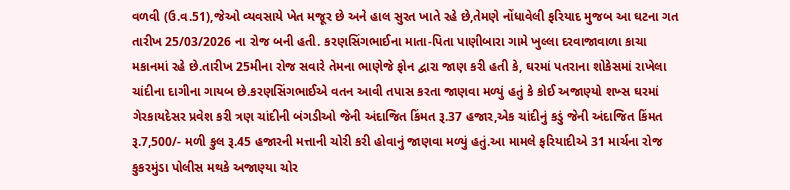વળવી (ઉ.વ.51),જેઓ વ્યવસાયે ખેત મજૂર છે અને હાલ સુરત ખાતે રહે છે,તેમણે નોંધાવેલી ફરિયાદ મુજબ આ ઘટના ગત તારીખ 25/03/2026 ના રોજ બની હતી. કરણસિંગભાઈના માતા-પિતા પાણીબારા ગામે ખુલ્લા દરવાજાવાળા કાચા મકાનમાં રહે છે.તારીખ 25મીના રોજ સવારે તેમના ભાણેજે ફોન દ્વારા જાણ કરી હતી કે, ઘરમાં પતરાના શોકેસમાં રાખેલા ચાંદીના દાગીના ગાયબ છે.કરણસિંગભાઈએ વતન આવી તપાસ કરતા જાણવા મળ્યું હતું કે કોઈ અજાણ્યો શખ્સ ઘરમાં ગેરકાયદેસર પ્રવેશ કરી ત્રણ ચાંદીની બંગડીઓ જેની અંદાજિત કિંમત રૂ.37 હજાર,એક ચાંદીનું કડું જેની અંદાજિત કિંમત રૂ.7,500/- મળી કુલ રૂ.45 હજારની મત્તાની ચોરી કરી હોવાનું જાણવા મળ્યું હતું.આ મામલે ફરિયાદીએ 31 માર્ચના રોજ કુકરમુંડા પોલીસ મથકે અજાણ્યા ચોર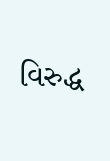વિરુદ્ધ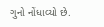ગુનો નોંધાવ્યો છે.